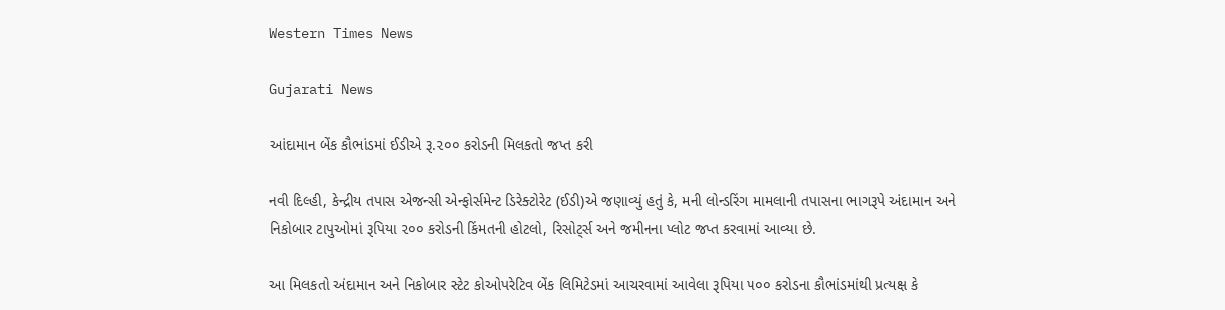Western Times News

Gujarati News

આંદામાન બેંક કૌભાંડમાં ઈડીએ રૂ.૨૦૦ કરોડની મિલકતો જપ્ત કરી

નવી દિલ્હી, કેન્દ્રીય તપાસ એજન્સી એન્ફોર્સમેન્ટ ડિરેક્ટોરેટ (ઈડી)એ જણાવ્યું હતું કે, મની લોન્ડરિંગ મામલાની તપાસના ભાગરૂપે અંદામાન અને નિકોબાર ટાપુઓમાં રૂપિયા ૨૦૦ કરોડની કિંમતની હોટલો, રિસોટ્‌ર્સ અને જમીનના પ્લોટ જપ્ત કરવામાં આવ્યા છે.

આ મિલકતો અંદામાન અને નિકોબાર સ્ટેટ કોઓપરેટિવ બેંક લિમિટેડમાં આચરવામાં આવેલા રૂપિયા ૫૦૦ કરોડના કૌભાંડમાંથી પ્રત્યક્ષ કે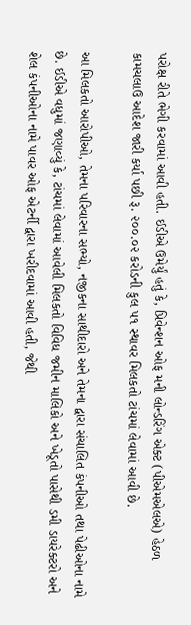પરોક્ષ રીતે ભેગી કરવામાં આવી હતી. ઈડીએ ઉમેર્યું હતું કે, પ્રિવેન્શન ઓફ મની લોન્ડરિંગ એક્ટ (પીએમએલએ) હેઠળ કામચલાઉ આદેશ જારી કર્યા પછી રૂ. ૨૦૦.૦૨ કરોડની કુલ ૫૧ સ્થાવર મિલકતો ટાંચમાં લેવામાં આવી છે.

આ મિલકતો આરોપીઓ, તેમના પરિવારના સભ્યો, નજીકના સાથીદારો અને તેમના દ્વારા સંચાલિત કંપનીઓ તથા પેઢીઓના નામે છે. ઈડીએ વધુમાં જણાવ્યું કે, ટાંચમાં લેવામાં આવેલી મિલકતો વિવિધ જમીન માલિકો અને ખેડૂતો પાસેથી ડમી ડાયરેક્ટરો અને શેલ કંપનીઓના નામે પાવર ઓફ એટર્ની દ્વારા ખરીદવામાં આવી હતી, જેથી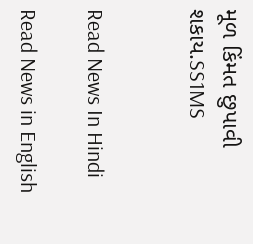મૂળ કિંમત છુપાવી શકાય.SS1MS


Read News In Hindi

Read News in English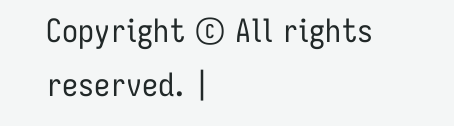Copyright © All rights reserved. |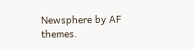Newsphere by AF themes.